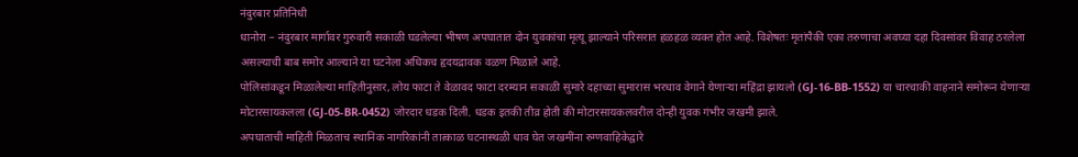नंदुरबार प्रतिनिधी
धानोरा – नंदुरबार मार्गावर गुरुवारी सकाळी घडलेल्या भीषण अपघातात दोन युवकांचा मृत्यू झाल्याने परिसरात हळहळ व्यक्त होत आहे. विशेषतः मृतांपैकी एका तरुणाचा अवघ्या दहा दिवसांवर विवाह ठरलेला असल्याची बाब समोर आल्याने या घटनेला अधिकच हृदयद्रावक वळण मिळाले आहे.
पोलिसांकडून मिळालेल्या माहितीनुसार, लोय फाटा ते वेळावद फाटा दरम्यान सकाळी सुमारे दहाच्या सुमारास भरधाव वेगाने येणाऱ्या महिंद्रा झायलो (GJ-16-BB-1552) या चारचाकी वाहनाने समोरून येणाऱ्या मोटारसायकलला (GJ-05-BR-0452) जोरदार धडक दिली. धडक इतकी तीव्र होती की मोटारसायकलवरील दोन्ही युवक गंभीर जखमी झाले.
अपघाताची माहिती मिळताच स्थानिक नागरिकांनी तात्काळ घटनास्थळी धाव घेत जखमींना रुग्णवाहिकेद्वारे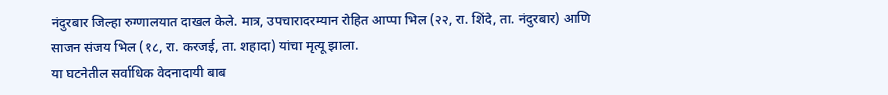नंदुरबार जिल्हा रुग्णालयात दाखल केले. मात्र, उपचारादरम्यान रोहित आप्पा भिल (२२, रा. शिंदे, ता. नंदुरबार) आणि साजन संजय भिल (१८, रा. करजई, ता. शहादा) यांचा मृत्यू झाला.
या घटनेतील सर्वाधिक वेदनादायी बाब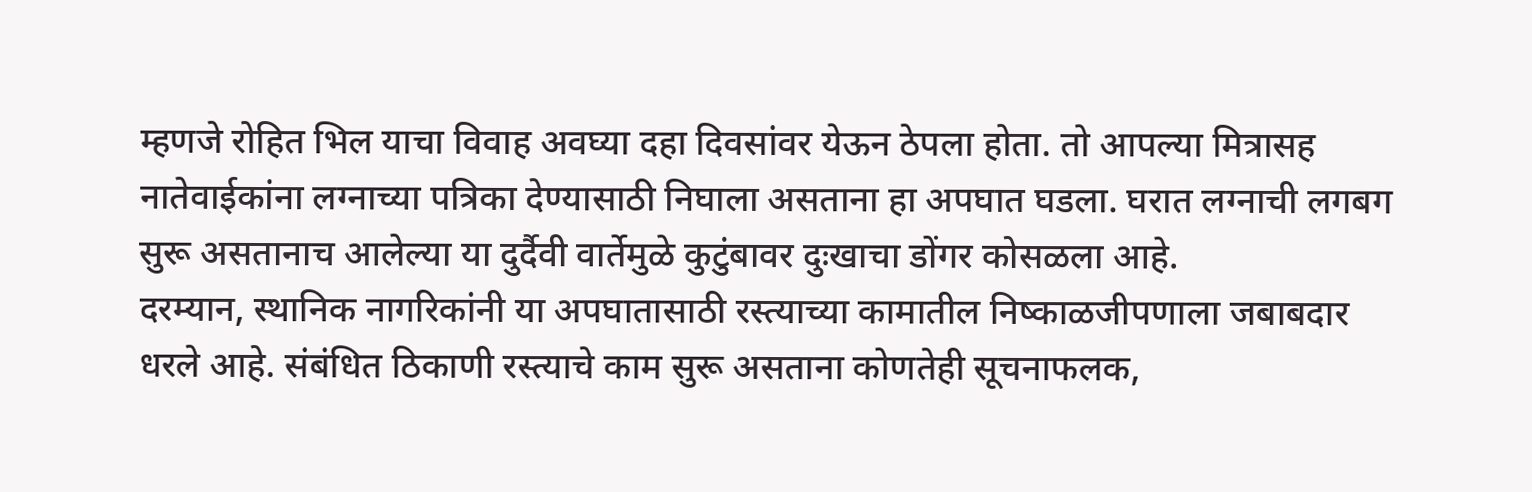म्हणजे रोहित भिल याचा विवाह अवघ्या दहा दिवसांवर येऊन ठेपला होता. तो आपल्या मित्रासह नातेवाईकांना लग्नाच्या पत्रिका देण्यासाठी निघाला असताना हा अपघात घडला. घरात लग्नाची लगबग सुरू असतानाच आलेल्या या दुर्दैवी वार्तेमुळे कुटुंबावर दुःखाचा डोंगर कोसळला आहे.
दरम्यान, स्थानिक नागरिकांनी या अपघातासाठी रस्त्याच्या कामातील निष्काळजीपणाला जबाबदार धरले आहे. संबंधित ठिकाणी रस्त्याचे काम सुरू असताना कोणतेही सूचनाफलक,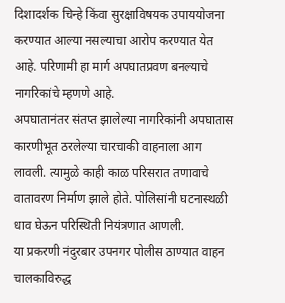दिशादर्शक चिन्हे किंवा सुरक्षाविषयक उपाययोजना करण्यात आल्या नसल्याचा आरोप करण्यात येत आहे. परिणामी हा मार्ग अपघातप्रवण बनल्याचे नागरिकांचे म्हणणे आहे.
अपघातानंतर संतप्त झालेल्या नागरिकांनी अपघातास कारणीभूत ठरलेल्या चारचाकी वाहनाला आग लावली. त्यामुळे काही काळ परिसरात तणावाचे वातावरण निर्माण झाले होते. पोलिसांनी घटनास्थळी धाव घेऊन परिस्थिती नियंत्रणात आणली.
या प्रकरणी नंदुरबार उपनगर पोलीस ठाण्यात वाहन चालकाविरुद्ध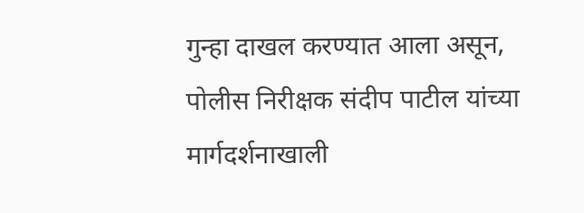गुन्हा दाखल करण्यात आला असून, पोलीस निरीक्षक संदीप पाटील यांच्या मार्गदर्शनाखाली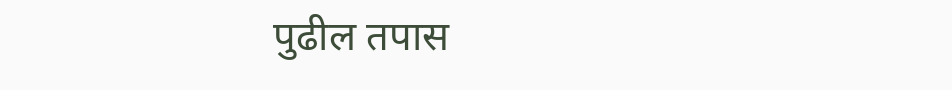पुढील तपास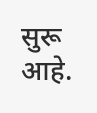सुरू आहे.